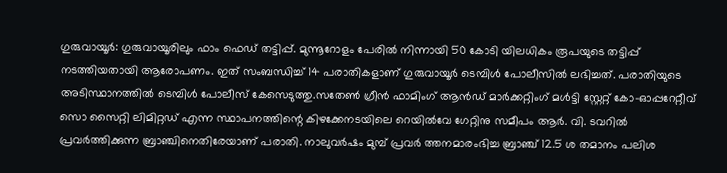ഗുരുവായൂർ: ഗുരുവായൂരിലും ഫാം ഫെഡ് തട്ടിപ്പ്. മുന്നൂറോളം പേരിൽ നിന്നായി 50 കോടി യിലധികം രൂപയുടെ തട്ടിപ്പ് നടത്തിയതായി ആരോപണം. ഇത് സംബന്ധിച്ച് 14 പരാതികളാണ് ഗുരുവായൂർ ടെമ്പിൾ പോലീസിൽ ലഭിച്ചത്. പരാതിയുടെ അടിസ്ഥാനത്തിൽ ടെമ്പിൾ പോലീസ് കേസെടുത്തു.സതേൺ ഗ്രീൻ ഫാമിംഗ് ആൻഡ് മാർക്കറ്റിംഗ് മൾട്ടി സ്റ്റേറ്റ് കോ-ഓപ്പറേറ്റീവ് സൊ സൈറ്റി ലിമിറ്റഡ് എന്ന സ്ഥാപനത്തിന്റെ കിഴക്കേനടയിലെ റെയിൽവേ ഗേറ്റിനു സമീപം ആർ. വി. ടവറിൽ പ്രവർത്തിക്കുന്ന ബ്രാഞ്ചിനെതിരേയാണ് പരാതി. നാലുവർഷം മുമ്പ് പ്രവർ ത്തനമാരംഭിച്ച ബ്രാഞ്ച് 12.5 ശ തമാനം പലിശ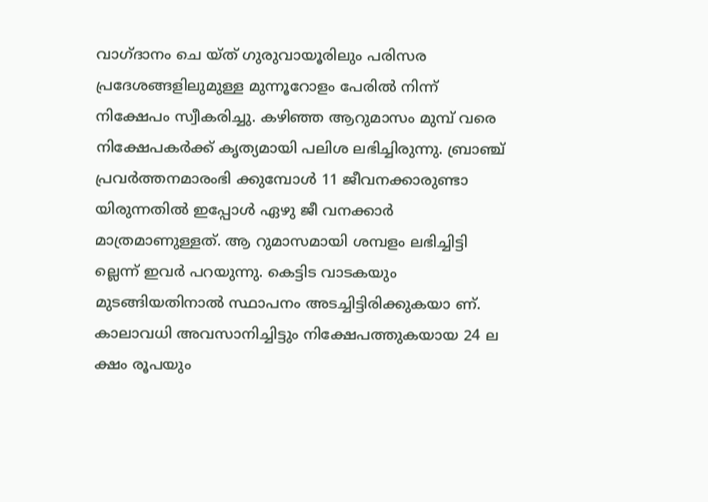വാഗ്ദാനം ചെ യ്ത് ഗുരുവായൂരിലും പരിസര പ്രദേശങ്ങളിലുമുള്ള മുന്നൂറോളം പേരിൽ നിന്ന് നിക്ഷേപം സ്വീകരിച്ചു. കഴിഞ്ഞ ആറുമാസം മുമ്പ് വരെ നിക്ഷേപകർക്ക് കൃത്യമായി പലിശ ലഭിച്ചിരുന്നു. ബ്രാഞ്ച് പ്രവർത്തനമാരംഭി ക്കുമ്പോൾ 11 ജീവനക്കാരുണ്ടാ യിരുന്നതിൽ ഇപ്പോൾ ഏഴു ജീ വനക്കാർ മാത്രമാണുള്ളത്. ആ റുമാസമായി ശമ്പളം ലഭിച്ചിട്ടി ല്ലെന്ന് ഇവർ പറയുന്നു. കെട്ടിട വാടകയും മുടങ്ങിയതിനാൽ സ്ഥാപനം അടച്ചിട്ടിരിക്കുകയാ ണ്. കാലാവധി അവസാനിച്ചിട്ടും നിക്ഷേപത്തുകയായ 24 ല ക്ഷം രൂപയും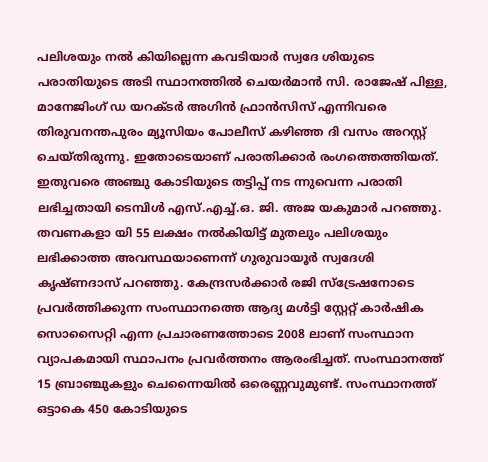പലിശയും നൽ കിയില്ലെന്ന കവടിയാർ സ്വദേ ശിയുടെ പരാതിയുടെ അടി സ്ഥാനത്തിൽ ചെയർമാൻ സി. രാജേഷ് പിള്ള, മാനേജിംഗ് ഡ യറക്ടർ അഗിൻ ഫ്രാൻസിസ് എന്നിവരെ തിരുവനന്തപുരം മ്യൂസിയം പോലീസ് കഴിഞ്ഞ ദി വസം അറസ്റ്റ് ചെയ്തിരുന്നു. ഇതോടെയാണ് പരാതിക്കാർ രംഗത്തെത്തിയത്. ഇതുവരെ അഞ്ചു കോടിയുടെ തട്ടിപ്പ് നട ന്നുവെന്ന പരാതി ലഭിച്ചതായി ടെമ്പിൾ എസ്.എച്ച്.ഒ. ജി. അജ യകുമാർ പറഞ്ഞു. തവണകളാ യി 55 ലക്ഷം നൽകിയിട്ട് മുതലും പലിശയും ലഭിക്കാത്ത അവസ്ഥയാണെന്ന് ഗുരുവായൂർ സ്വദേശി കൃഷ്ണദാസ് പറഞ്ഞു. കേന്ദ്രസർക്കാർ രജി സ്ട്രേഷനോടെ പ്രവർത്തിക്കുന്ന സംസ്ഥാനത്തെ ആദ്യ മൾട്ടി സ്റ്റേറ്റ് കാർഷിക സൊസൈറ്റി എന്ന പ്രചാരണത്തോടെ 2008 ലാണ് സംസ്ഥാന വ്യാപകമായി സ്ഥാപനം പ്രവർത്തനം ആരംഭിച്ചത്. സംസ്ഥാനത്ത് 15 ബ്രാഞ്ചുകളും ചെന്നൈയിൽ ഒരെണ്ണവുമുണ്ട്. സംസ്ഥാനത്ത് ഒട്ടാകെ 450 കോടിയുടെ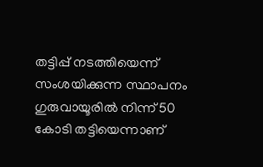തട്ടിപ്പ് നടത്തിയെന്ന് സംശയിക്കുന്ന സ്ഥാപനം ഗുരുവായൂരിൽ നിന്ന് 50 കോടി തട്ടിയെന്നാണ്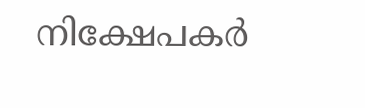നിക്ഷേപകർ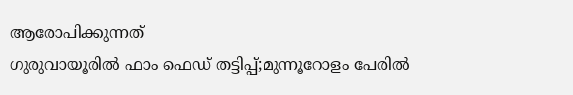ആരോപിക്കുന്നത്
ഗുരുവായൂരിൽ ഫാം ഫെഡ് തട്ടിപ്പ്;മുന്നൂറോളം പേരിൽ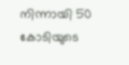നിന്നായി 50 കോടിയുടെ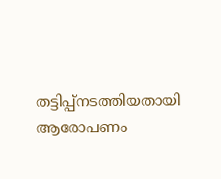തട്ടിപ്പ്നടത്തിയതായി ആരോപണം